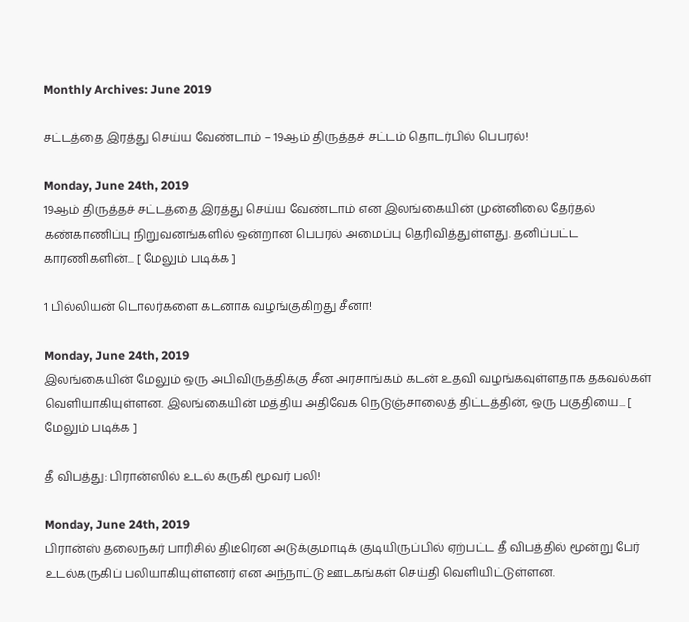Monthly Archives: June 2019

சட்டத்தை இரத்து செய்ய வேண்டாம் – 19ஆம் திருத்தச் சட்டம் தொடர்பில் பெபரல்!

Monday, June 24th, 2019
19ஆம் திருத்தச் சட்டத்தை இரத்து செய்ய வேண்டாம் என இலங்கையின் முன்னிலை தேர்தல் கண்காணிப்பு நிறுவனங்களில் ஒன்றான பெபரல் அமைப்பு தெரிவித்துள்ளது. தனிப்பட்ட காரணிகளின்... [ மேலும் படிக்க ]

1 பில்லியன் டொலர்களை கடனாக வழங்குகிறது சீனா!

Monday, June 24th, 2019
இலங்கையின் மேலும் ஒரு அபிவிருத்திக்கு சீன அரசாங்கம் கடன் உதவி வழங்கவுள்ளதாக தகவல்கள் வெளியாகியுள்ளன. இலங்கையின் மத்திய அதிவேக நெடுஞ்சாலைத் திட்டத்தின், ஒரு பகுதியை... [ மேலும் படிக்க ]

தீ விபத்து: பிரான்ஸில் உடல் கருகி மூவர் பலி!

Monday, June 24th, 2019
பிரான்ஸ் தலைநகர் பாரிசில் திடீரென அடுக்குமாடிக் குடியிருப்பில் ஏற்பட்ட தீ விபத்தில் மூன்று பேர் உடல்கருகிப் பலியாகியுள்ளனர் என அந்நாட்டு ஊடகங்கள் செய்தி வெளியிட்டுள்ளன.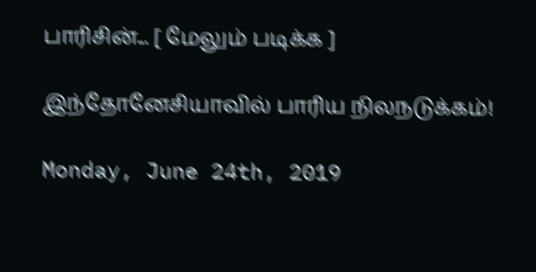பாரிசின்... [ மேலும் படிக்க ]

இந்தோனேசியாவில் பாரிய நிலநடுக்கம்!

Monday, June 24th, 2019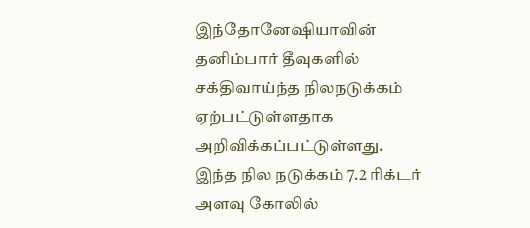இந்தோனேஷியாவின் தனிம்பார் தீவுகளில் சக்திவாய்ந்த நிலநடுக்கம் ஏற்பட்டுள்ளதாக அறிவிக்கப்பட்டுள்ளது. இந்த நில நடுக்கம் 7.2 ரிக்டர் அளவு கோலில்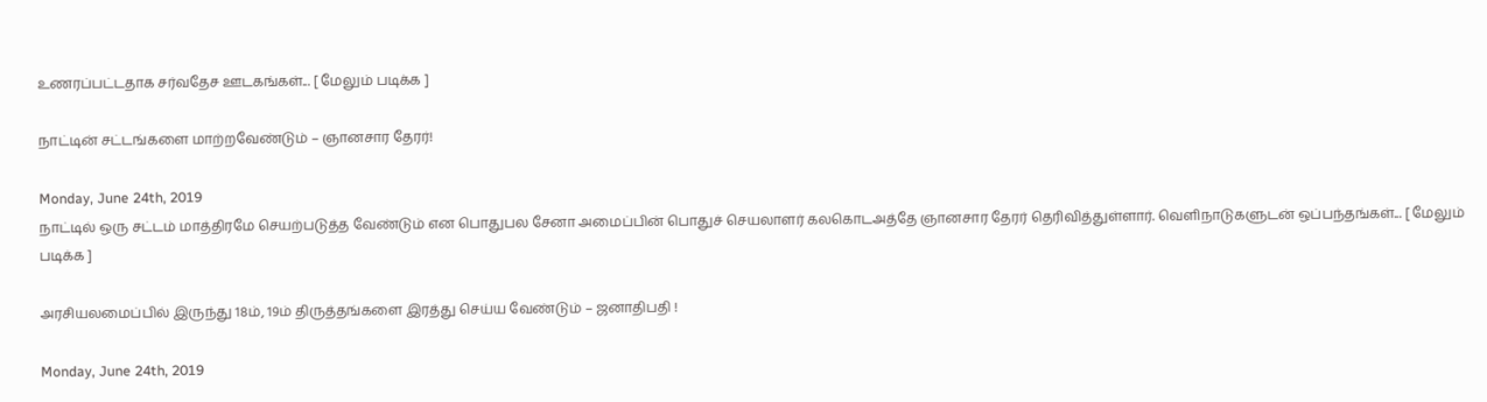உணரப்பட்டதாக சர்வதேச ஊடகங்கள்... [ மேலும் படிக்க ]

நாட்டின் சட்டங்களை மாற்றவேண்டும் – ஞானசார தேரர்!

Monday, June 24th, 2019
நாட்டில் ஒரு சட்டம் மாத்திரமே செயற்படுத்த வேண்டும் என பொதுபல சேனா அமைப்பின் பொதுச் செயலாளர் கலகொடஅத்தே ஞானசார தேரர் தெரிவித்துள்ளார். வெளிநாடுகளுடன் ஒப்பந்தங்கள்... [ மேலும் படிக்க ]

அரசியலமைப்பில் இருந்து 18ம், 19ம் திருத்தங்களை இரத்து செய்ய வேண்டும் – ஜனாதிபதி !

Monday, June 24th, 2019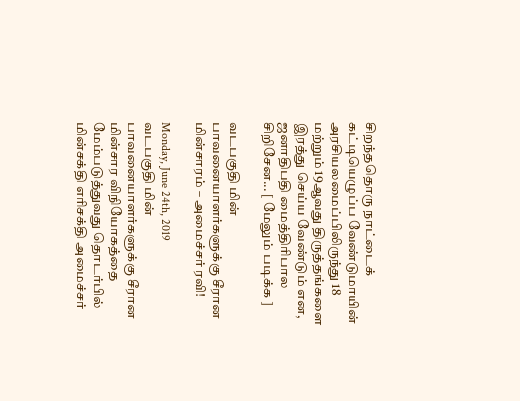சிறந்ததொரு நாட்டைக் கட்டியெழுப்ப வேண்டுமாயின் அரசியலமைப்பிலிருந்து 18 மற்றும் 19ஆவது திருத்தங்களை இரத்து செய்ய வேண்டும் என, ஜனாதிபதி மைத்திரிபால சிறிசேன... [ மேலும் படிக்க ]

வடபகுதி மின் பாவனையாளர்களுக்கு சீரான மின்சாரம் – அமைச்சர் ரவி!

Monday, June 24th, 2019
வடபகுதி மின் பாவனையாளர்களுக்கு சீரான மின்சார விநியோகத்தை மேம்படுத்துவது தொடர்பில் மின்சக்தி எரிசக்தி அமைச்சர்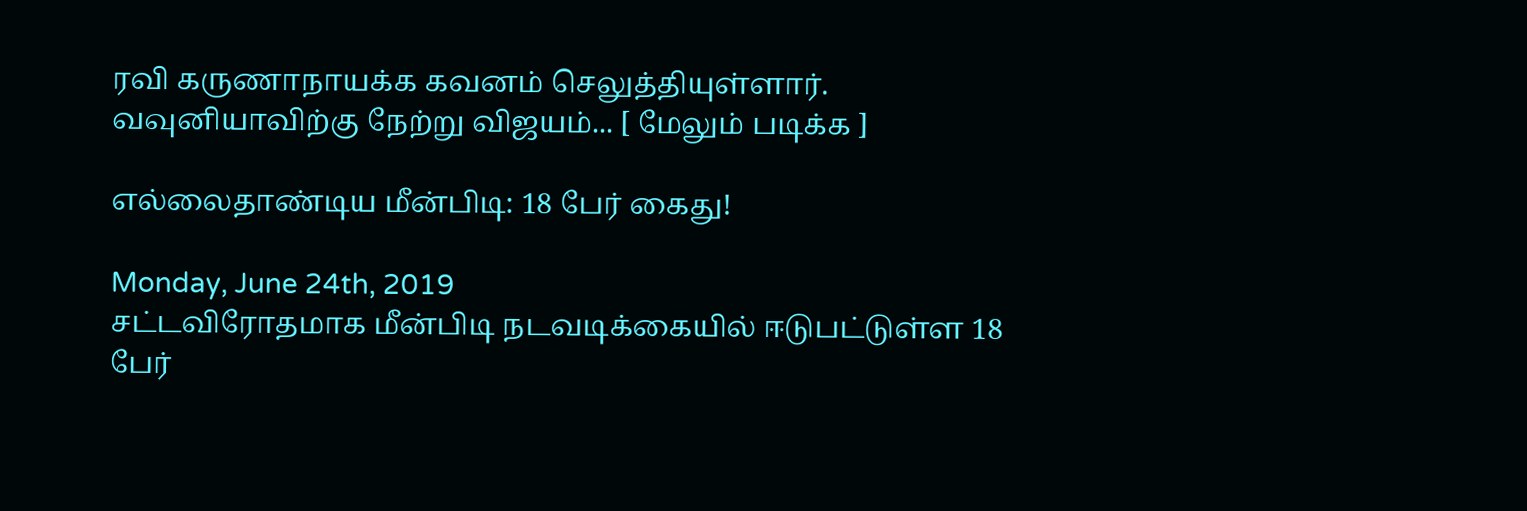ரவி கருணாநாயக்க கவனம் செலுத்தியுள்ளார். வவுனியாவிற்கு நேற்று விஜயம்... [ மேலும் படிக்க ]

எல்லைதாண்டிய மீன்பிடி: 18 பேர் கைது!

Monday, June 24th, 2019
சட்டவிரோதமாக மீன்பிடி நடவடிக்கையில் ஈடுபட்டுள்ள 18 பேர்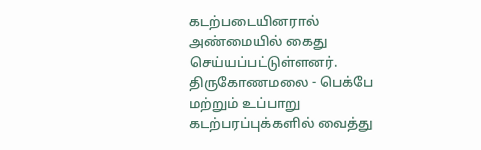கடற்படையினரால் அண்மையில் கைது செய்யப்பட்டுள்ளனர். திருகோணமலை - பெக்பே மற்றும் உப்பாறு கடற்பரப்புக்களில் வைத்து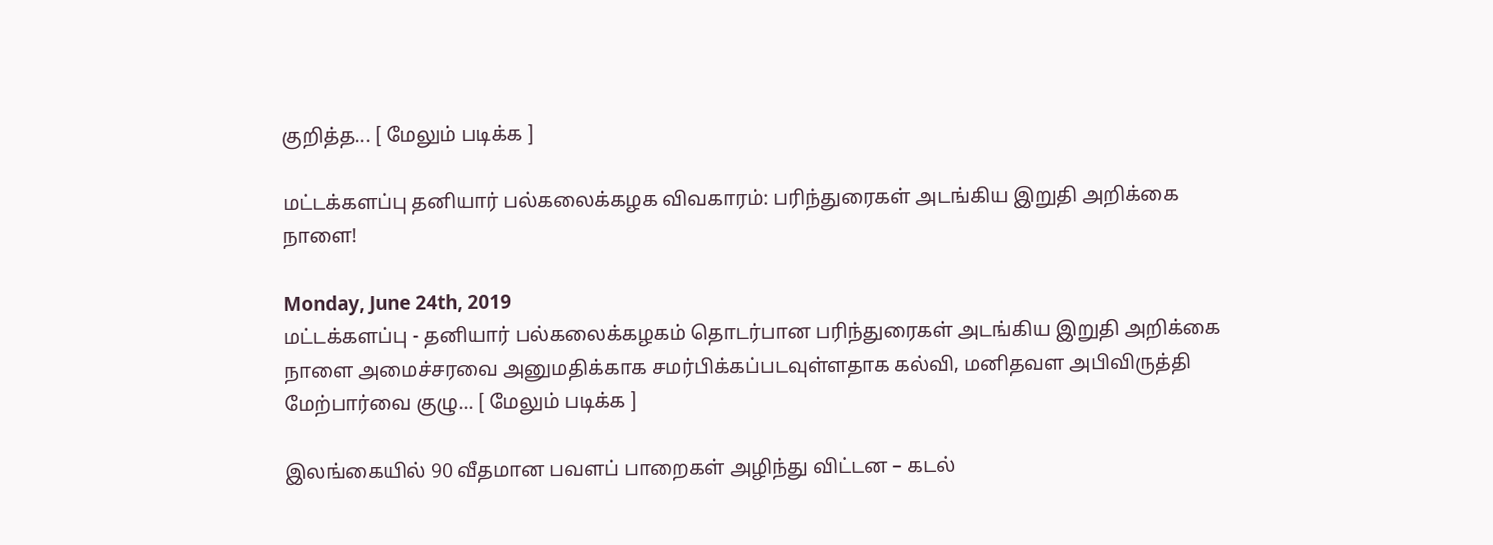குறித்த... [ மேலும் படிக்க ]

மட்டக்களப்பு தனியார் பல்கலைக்கழக விவகாரம்: பரிந்துரைகள் அடங்கிய இறுதி அறிக்கை நாளை!

Monday, June 24th, 2019
மட்டக்களப்பு - தனியார் பல்கலைக்கழகம் தொடர்பான பரிந்துரைகள் அடங்கிய இறுதி அறிக்கை நாளை அமைச்சரவை அனுமதிக்காக சமர்பிக்கப்படவுள்ளதாக கல்வி, மனிதவள அபிவிருத்தி மேற்பார்வை குழு... [ மேலும் படிக்க ]

இலங்கையில் 90 வீதமான பவளப் பாறைகள் அழிந்து விட்டன – கடல்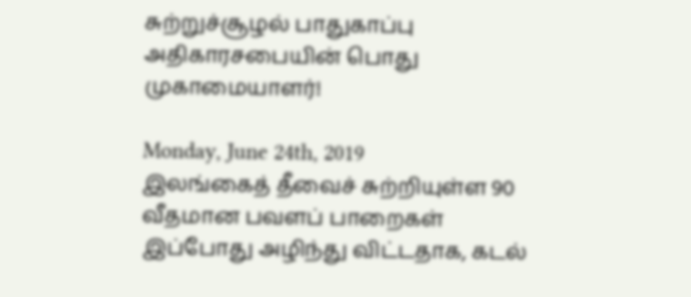சுற்றுச்சூழல் பாதுகாப்பு அதிகாரசபையின் பொது முகாமையாளர்!

Monday, June 24th, 2019
இலங்கைத் தீவைச் சுற்றியுள்ள 90 வீதமான பவளப் பாறைகள் இப்போது அழிந்து விட்டதாக, கடல்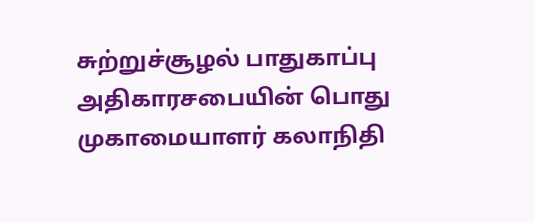சுற்றுச்சூழல் பாதுகாப்பு அதிகாரசபையின் பொது முகாமையாளர் கலாநிதி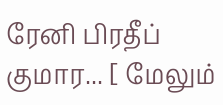ரேனி பிரதீப் குமார... [ மேலும்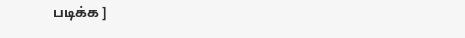படிக்க ]